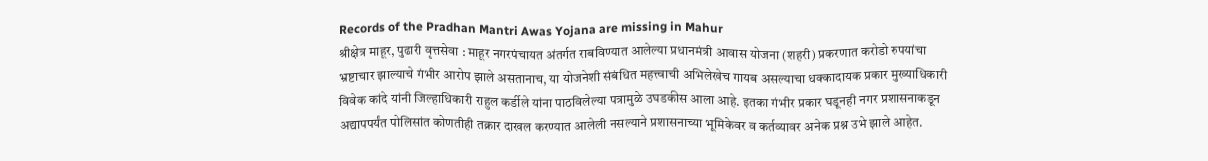Records of the Pradhan Mantri Awas Yojana are missing in Mahur
श्रीक्षेत्र माहूर, पुढारी वृत्तसेवा : माहूर नगरपंचायत अंतर्गत राबविण्यात आलेल्या प्रधानमंत्री आवास योजना (शहरी) प्रकरणात करोडो रुपयांचा भ्रष्टाचार झाल्याचे गंभीर आरोप झाले असतानाच, या योजनेशी संबंधित महत्त्वाची अभिलेखेच गायब असल्याचा धक्कादायक प्रकार मुख्याधिकारी विवेक कांदे यांनी जिल्हाधिकारी राहुल कर्डीले यांना पाठविलेल्या पत्रामुळे उघडकीस आला आहे. इतका गंभीर प्रकार घडूनही नगर प्रशासनाकडून अद्यापपर्यंत पोलिसांत कोणतीही तक्रार दाखल करण्यात आलेली नसल्याने प्रशासनाच्या भूमिकेवर व कर्तव्यावर अनेक प्रश्न उभे झाले आहेत.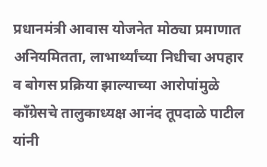प्रधानमंत्री आवास योजनेत मोठ्या प्रमाणात अनियमितता, लाभार्थ्यांच्या निधीचा अपहार व बोगस प्रक्रिया झाल्याच्या आरोपांमुळे काँग्रेसचे तालुकाध्यक्ष आनंद तूपदाळे पाटील यांनी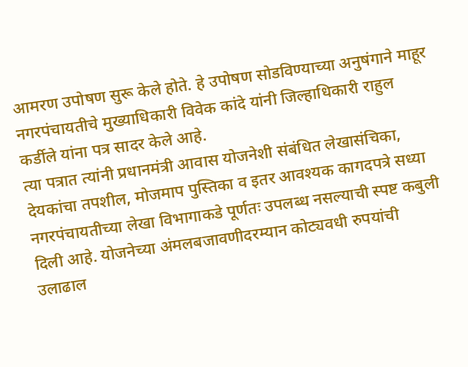आमरण उपोषण सुरू केले होते. हे उपोषण सोडविण्याच्या अनुषंगाने माहूर नगरपंचायतीचे मुख्याधिकारी विवेक कांदे यांनी जिल्हाधिकारी राहुल कर्डीले यांना पत्र सादर केले आहे.
त्या पत्रात त्यांनी प्रधानमंत्री आवास योजनेशी संबंधित लेखासंचिका, देयकांचा तपशील, मोजमाप पुस्तिका व इतर आवश्यक कागदपत्रे सध्या नगरपंचायतीच्या लेखा विभागाकडे पूर्णतः उपलब्ध नसल्याची स्पष्ट कबुली दिली आहे. योजनेच्या अंमलबजावणीदरम्यान कोट्यवधी रुपयांची उलाढाल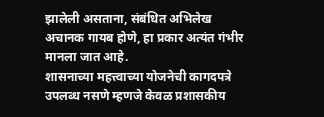झालेली असताना, संबंधित अभिलेख अचानक गायब होणे, हा प्रकार अत्यंत गंभीर मानला जात आहे.
शासनाच्या महत्त्वाच्या योजनेची कागदपत्रे उपलब्ध नसणे म्हणजे केवळ प्रशासकीय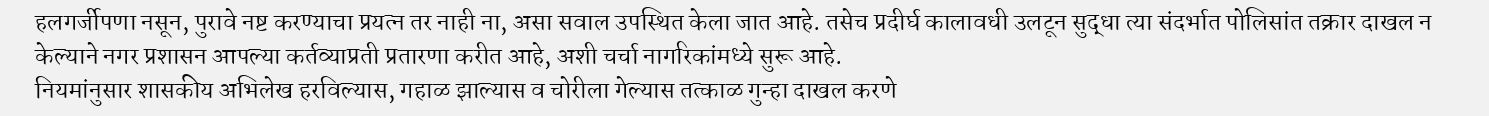हलगर्जीपणा नसून, पुरावे नष्ट करण्याचा प्रयत्न तर नाही ना, असा सवाल उपस्थित केला जात आहे. तसेच प्रदीर्घ कालावधी उलटून सुद्धा त्या संदर्भात पोलिसांत तक्रार दाखल न केल्याने नगर प्रशासन आपल्या कर्तव्याप्रती प्रतारणा करीत आहे, अशी चर्चा नागरिकांमध्ये सुरू आहे.
नियमांनुसार शासकीय अभिलेख हरविल्यास, गहाळ झाल्यास व चोरीला गेल्यास तत्काळ गुन्हा दाखल करणे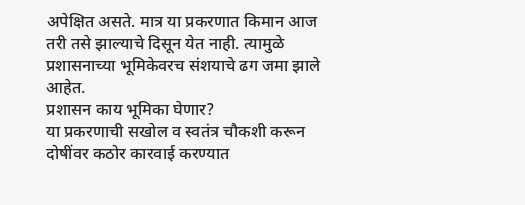अपेक्षित असते. मात्र या प्रकरणात किमान आज तरी तसे झाल्याचे दिसून येत नाही. त्यामुळे प्रशासनाच्या भूमिकेवरच संशयाचे ढग जमा झाले आहेत.
प्रशासन काय भूमिका घेणार?
या प्रकरणाची सखोल व स्वतंत्र चौकशी करून दोषींवर कठोर कारवाई करण्यात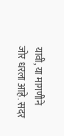यावी, या मागणीने जोर धरला आहे. सदर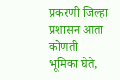प्रकरणी जिल्हा प्रशासन आता कोणती भूमिका घेते,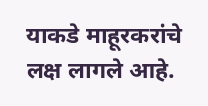याकडे माहूरकरांचे लक्ष लागले आहे.